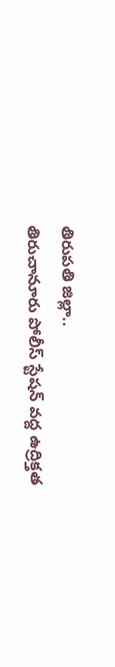తిరుపతి జిల్లా..
తిరుచానూరు పోలీస్ స్టేషన్ వద్ద ఉద్రిక్తత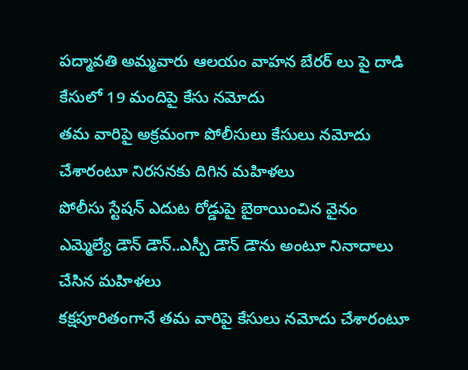పద్మావతి అమ్మవారు ఆలయం వాహన బేరర్ లు పై దాడి కేసులో 19 మందిపై కేసు నమోదు
తమ వారిపై అక్రమంగా పోలీసులు కేసులు నమోదు చేశారంటూ నిరసనకు దిగిన మహిళలు
పోలీసు స్టేషన్ ఎదుట రోడ్డుపై బైఠాయించిన వైనం
ఎమ్మెల్యే డౌన్ డౌన్..ఎస్పీ డౌన్ డౌను అంటూ నినాదాలు చేసిన మహిళలు
కక్షపూరితంగానే తమ వారిపై కేసులు నమోదు చేశారంటూ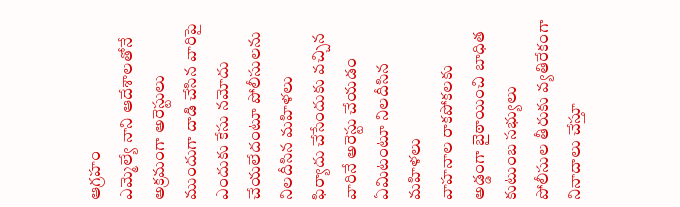ఆగ్రహం
ఎమ్మెల్యే నాని ఆదేశాలతోనే అక్రమంగా అరెస్టులు
ముందుగా దాడి చేసిన వారిపై ఎందుకు కేసు నమోదు చేయలేదంటూ పోలీసులను నిలదీసిన మహిళలు
ఫిర్యాదు చేసేందుకు వచ్చిన వారినే అరెస్టు చేయడం ఏమిటంటూ నిలదీసిన మహిళలు
వాహనాల రాకపోకలకు అడ్డంగా బైఠాయించి బాధిత కుటుంబ సభ్యులు
పోలీసుల తీరుకు వ్యతిరేకంగా నినాదాలు చేస్తూ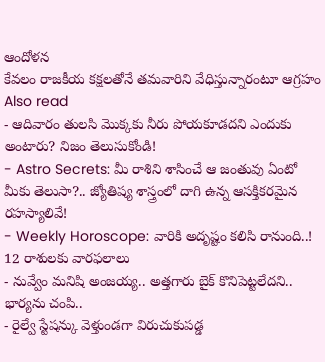ఆందోళన
కేవలం రాజకీయ కక్షలతోనే తమవారిని వేధిస్తున్నారంటూ ఆగ్రహం
Also read
- ఆదివారం తులసి మొక్కకు నీరు పోయకూడదని ఎందుకు అంటారు? నిజం తెలుసుకోండి!
- Astro Secrets: మీ రాశిని శాసించే ఆ జంతువు ఏంటో మీకు తెలుసా?.. జ్యోతిష్య శాస్త్రంలో దాగి ఉన్న ఆసక్తికరమైన రహస్యాలివే!
- Weekly Horoscope: వారికి అదృష్టం కలిసి రానుంది..! 12 రాశులకు వారఫలాలు
- నువ్వేం మనిషి అంజయ్య.. అత్తగారు బైక్ కొనిపెట్టలేదని.. భార్యను చంపి..
- రైల్వే స్టేషన్కు వెళ్తుండగా విరుచుకుపడ్డ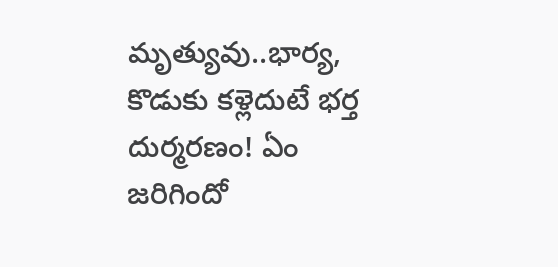మృత్యువు..భార్య, కొడుకు కళ్లెదుటే భర్త దుర్మరణం! ఏం జరిగిందో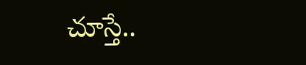చూస్తే..